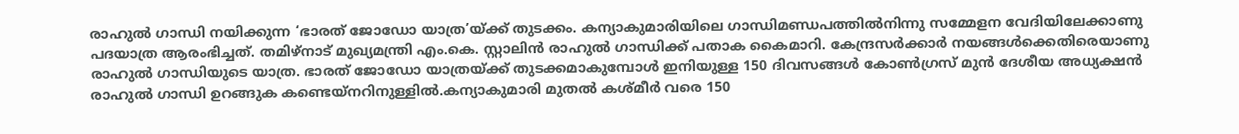രാഹുൽ ഗാന്ധി നയിക്കുന്ന ‘ഭാരത് ജോഡോ യാത്ര’യ്ക്ക് തുടക്കം. കന്യാകുമാരിയിലെ ഗാന്ധിമണ്ഡപത്തിൽനിന്നു സമ്മേളന വേദിയിലേക്കാണു പദയാത്ര ആരംഭിച്ചത്. തമിഴ്നാട് മുഖ്യമന്ത്രി എം.കെ. സ്റ്റാലിൻ രാഹുൽ ഗാന്ധിക്ക് പതാക കൈമാറി. കേന്ദ്രസർക്കാർ നയങ്ങൾക്കെതിരെയാണു രാഹുൽ ഗാന്ധിയുടെ യാത്ര. ഭാരത് ജോഡോ യാത്രയ്ക്ക് തുടക്കമാകുമ്പോള്‍ ഇനിയുള്ള 150 ദിവസങ്ങള്‍ കോണ്‍ഗ്രസ് മുന്‍ ദേശീയ അധ്യക്ഷന്‍ രാഹുല്‍ ഗാന്ധി ഉറങ്ങുക കണ്ടെയ്നറിനുള്ളില്‍.കന്യാകുമാരി മുതല്‍ കശ്മീര്‍ വരെ 150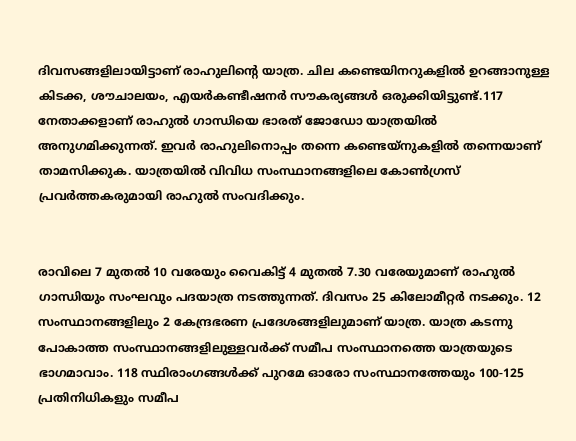ദിവസങ്ങളിലായിട്ടാണ് രാഹുലിന്റെ യാത്ര. ചില കണ്ടെയിനറുകളില്‍ ഉറങ്ങാനുള്ള കിടക്ക, ശൗചാലയം, എയര്‍കണ്ടീഷനര്‍ സൗകര്യങ്ങള്‍ ഒരുക്കിയിട്ടുണ്ട്.117 നേതാക്കളാണ് രാഹുല്‍ ഗാന്ധിയെ ഭാരത് ജോഡോ യാത്രയില്‍ അനുഗമിക്കുന്നത്. ഇവര്‍ രാഹുലിനൊപ്പം തന്നെ കണ്ടെയ്നുകളില്‍ തന്നെയാണ് താമസിക്കുക. യാത്രയിൽ വിവിധ സംസ്ഥാനങ്ങളിലെ കോൺഗ്രസ് പ്രവർത്തകരുമായി രാഹുൽ സംവദിക്കും.


രാവിലെ 7 മുതല്‍ 10 വരേയും വൈകിട്ട് 4 മുതല്‍ 7.30 വരേയുമാണ് രാഹുല്‍ ഗാന്ധിയും സംഘവും പദയാത്ര നടത്തുന്നത്. ദിവസം 25 കിലോമീറ്റര്‍ നടക്കും. 12 സംസ്ഥാനങ്ങളിലും 2 കേന്ദ്രഭരണ പ്രദേശങ്ങളിലുമാണ് യാത്ര. യാത്ര കടന്നു പോകാത്ത സംസ്ഥാനങ്ങളിലുള്ളവര്‍ക്ക് സമീപ സംസ്ഥാനത്തെ യാത്രയുടെ ഭാഗമാവാം. 118 സ്ഥിരാംഗങ്ങള്‍ക്ക് പുറമേ ഓരോ സംസ്ഥാനത്തേയും 100-125 പ്രതിനിധികളും സമീപ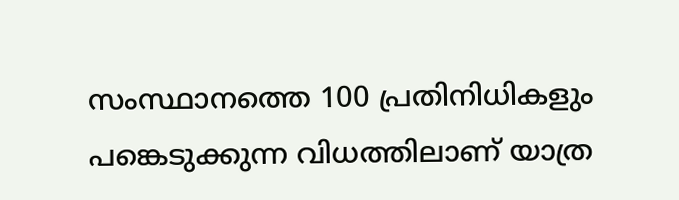സംസ്ഥാനത്തെ 100 പ്രതിനിധികളും പങ്കെടുക്കുന്ന വിധത്തിലാണ് യാത്ര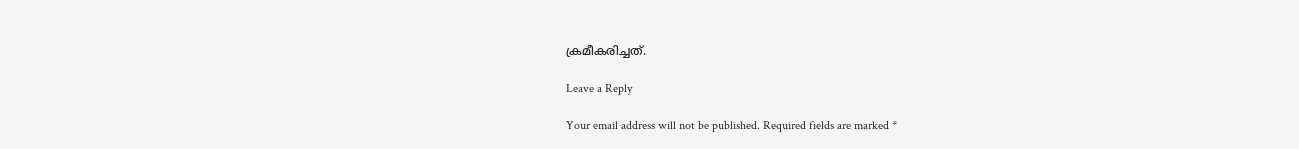ക്രമീകരിച്ചത്.

Leave a Reply

Your email address will not be published. Required fields are marked *